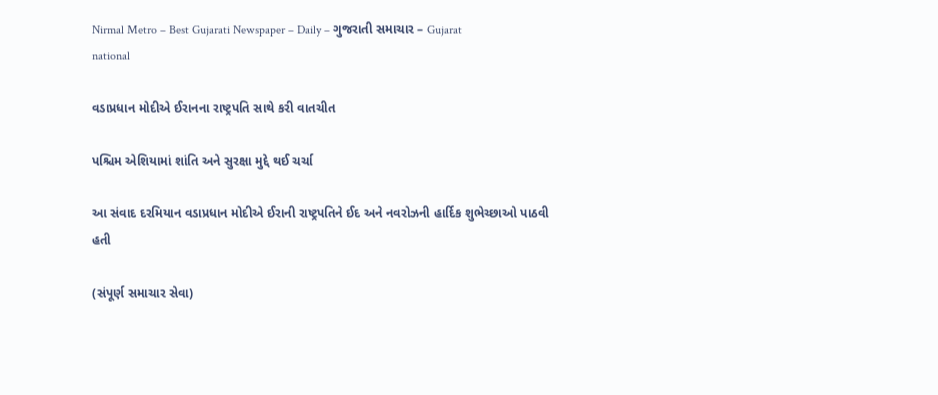Nirmal Metro – Best Gujarati Newspaper – Daily – ગુજરાતી સમાચાર – Gujarat
national

વડાપ્રધાન મોદીએ ઈરાનના રાષ્ટ્રપતિ સાથે કરી વાતચીત

પશ્ચિમ એશિયામાં શાંતિ અને સુરક્ષા મુદ્દે થઈ ચર્ચા

આ સંવાદ દરમિયાન વડાપ્રધાન મોદીએ ઈરાની રાષ્ટ્રપતિને ઈદ અને નવરોઝની હાર્દિક શુભેચ્છાઓ પાઠવી હતી

(સંપૂર્ણ સમાચાર સેવા)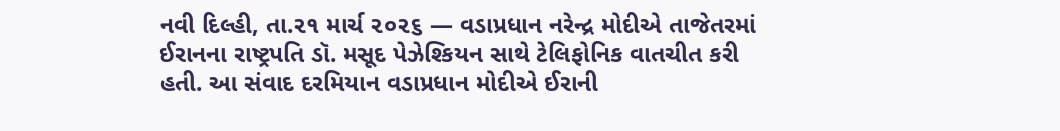નવી દિલ્હી, તા.૨૧ માર્ચ ૨૦૨૬ — વડાપ્રધાન નરેન્દ્ર મોદીએ તાજેતરમાં ઈરાનના રાષ્ટ્રપતિ ડૉ. મસૂદ પેઝેશ્કિયન સાથે ટેલિફોનિક વાતચીત કરી હતી. આ સંવાદ દરમિયાન વડાપ્રધાન મોદીએ ઈરાની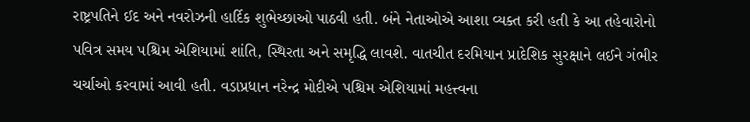રાષ્ટ્રપતિને ઈદ અને નવરોઝની હાર્દિક શુભેચ્છાઓ પાઠવી હતી. બંને નેતાઓએ આશા વ્યક્ત કરી હતી કે આ તહેવારોનો પવિત્ર સમય પશ્ચિમ એશિયામાં શાંતિ, સ્થિરતા અને સમૃદ્ધિ લાવશે. વાતચીત દરમિયાન પ્રાદેશિક સુરક્ષાને લઈને ગંભીર ચર્ચાઓ કરવામાં આવી હતી. વડાપ્રધાન નરેન્દ્ર મોદીએ પશ્ચિમ એશિયામાં મહત્ત્વના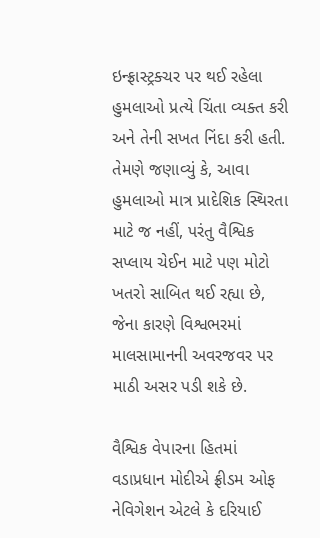ઇન્ફ્રાસ્ટ્રક્ચર પર થઈ રહેલા હુમલાઓ પ્રત્યે ચિંતા વ્યક્ત કરી અને તેની સખત નિંદા કરી હતી. તેમણે જણાવ્યું કે, આવા હુમલાઓ માત્ર પ્રાદેશિક સ્થિરતા માટે જ નહીં, પરંતુ વૈશ્વિક સપ્લાય ચેઈન માટે પણ મોટો ખતરો સાબિત થઈ રહ્યા છે, જેના કારણે વિશ્વભરમાં માલસામાનની અવરજવર પર માઠી અસર પડી શકે છે.

વૈશ્વિક વેપારના હિતમાં વડાપ્રધાન મોદીએ ફ્રીડમ ઓફ નેવિગેશન એટલે કે દરિયાઈ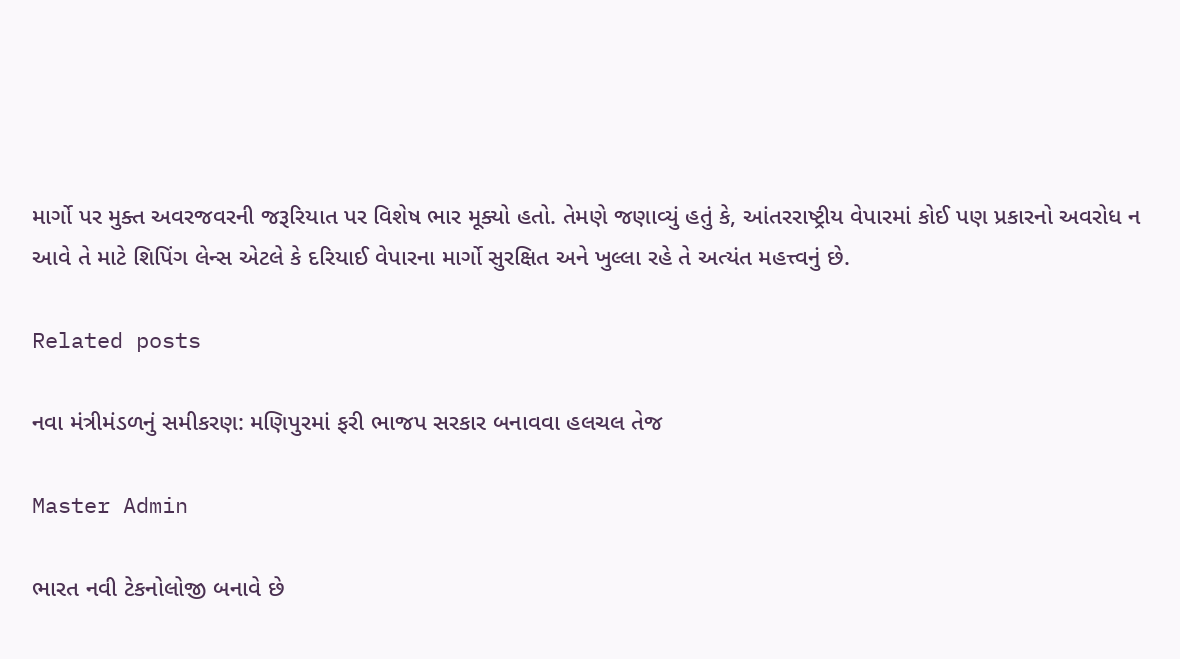માર્ગો પર મુક્ત અવરજવરની જરૂરિયાત પર વિશેષ ભાર મૂક્યો હતો. તેમણે જણાવ્યું હતું કે, આંતરરાષ્ટ્રીય વેપારમાં કોઈ પણ પ્રકારનો અવરોધ ન આવે તે માટે શિપિંગ લેન્સ એટલે કે દરિયાઈ વેપારના માર્ગો સુરક્ષિત અને ખુલ્લા રહે તે અત્યંત મહત્ત્વનું છે.

Related posts

નવા મંત્રીમંડળનું સમીકરણ: મણિપુરમાં ફરી ભાજપ સરકાર બનાવવા હલચલ તેજ

Master Admin

ભારત નવી ટેકનોલોજી બનાવે છે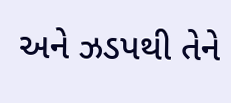અને ઝડપથી તેને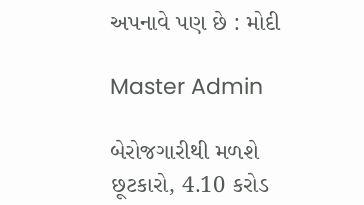અપનાવે પણ છે : મોદી

Master Admin

બેરોજગારીથી મળશે છૂટકારો, 4.10 કરોડ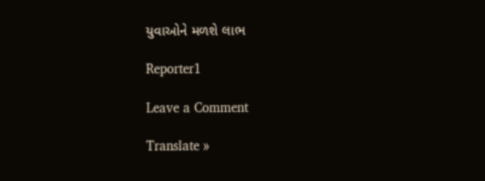યુવાઓને મળશે લાભ

Reporter1

Leave a Comment

Translate »